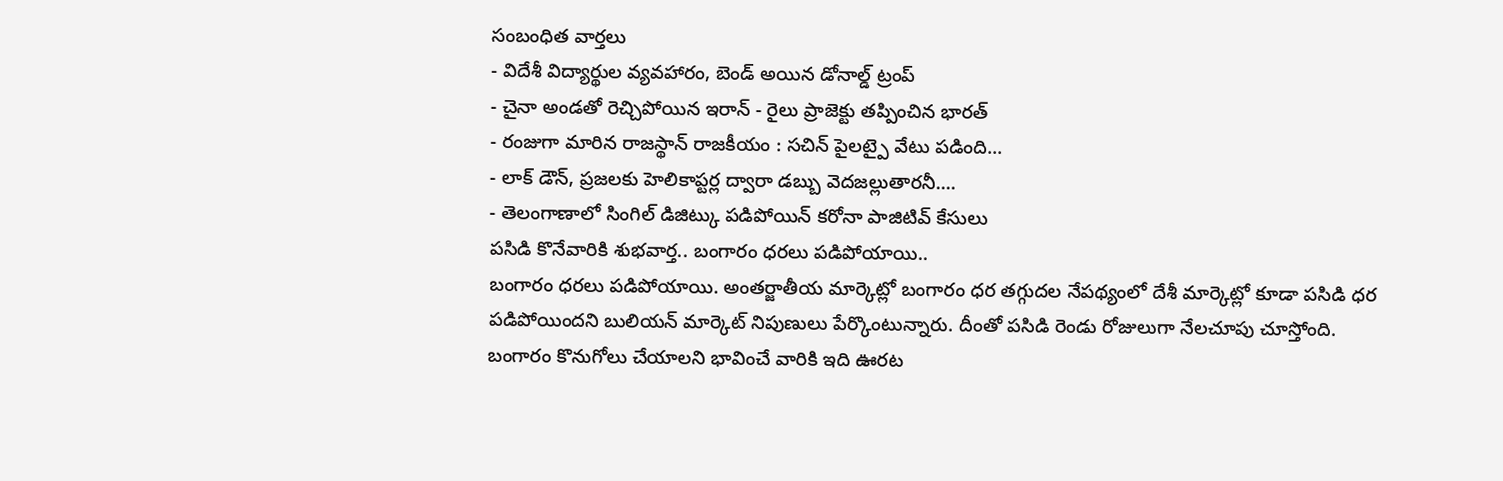సంబంధిత వార్తలు
- విదేశీ విద్యార్థుల వ్యవహారం, బెండ్ అయిన డోనాల్డ్ ట్రంప్
- చైనా అండతో రెచ్చిపోయిన ఇరాన్ - రైలు ప్రాజెక్టు తప్పించిన భారత్
- రంజుగా మారిన రాజస్థాన్ రాజకీయం : సచిన్ పైలట్పై వేటు పడింది...
- లాక్ డౌన్, ప్రజలకు హెలికాప్టర్ల ద్వారా డబ్బు వెదజల్లుతారనీ....
- తెలంగాణాలో సింగిల్ డిజిట్కు పడిపోయిన్ కరోనా పాజిటివ్ కేసులు
పసిడి కొనేవారికి శుభవార్త.. బంగారం ధరలు పడిపోయాయి..
బంగారం ధరలు పడిపోయాయి. అంతర్జాతీయ మార్కెట్లో బంగారం ధర తగ్గుదల నేపథ్యంలో దేశీ మార్కెట్లో కూడా పసిడి ధర పడిపోయిందని బులియన్ మార్కెట్ నిపుణులు పేర్కొంటున్నారు. దీంతో పసిడి రెండు రోజులుగా నేలచూపు చూస్తోంది. బంగారం కొనుగోలు చేయాలని భావించే వారికి ఇది ఊరట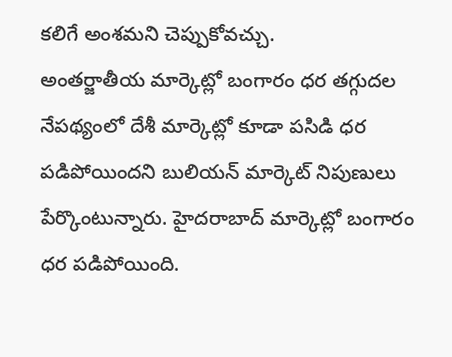కలిగే అంశమని చెప్పుకోవచ్చు.
అంతర్జాతీయ మార్కెట్లో బంగారం ధర తగ్గుదల నేపథ్యంలో దేశీ మార్కెట్లో కూడా పసిడి ధర పడిపోయిందని బులియన్ మార్కెట్ నిపుణులు పేర్కొంటున్నారు. హైదరాబాద్ మార్కెట్లో బంగారం ధర పడిపోయింది.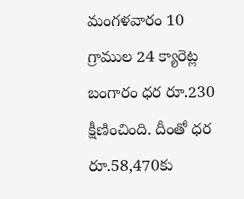మంగళవారం 10 గ్రాముల 24 క్యారెట్ల బంగారం ధర రూ.230 క్షీణించింది. దీంతో ధర రూ.58,470కు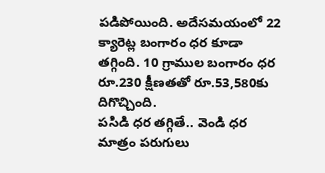పడిపోయింది. అదేసమయంలో 22 క్యారెట్ల బంగారం ధర కూడా తగ్గింది. 10 గ్రాముల బంగారం ధర రూ.230 క్షీణతతో రూ.53,580కు దిగొచ్చింది.
పసిడి ధర తగ్గితే.. వెండి ధర మాత్రం పరుగులు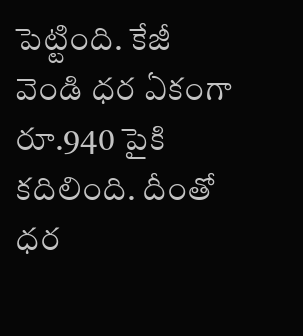పెట్టింది. కేజీ వెండి ధర ఏకంగా రూ.940 పైకి కదిలింది. దీంతో ధర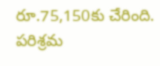రూ.75,150కు చేరింది. పరిశ్రమ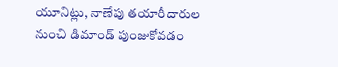యూనిట్లు, నాణేపు తయారీదారుల నుంచి డిమాండ్ పుంజుకోవడం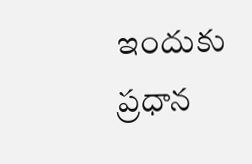ఇందుకు ప్రధాన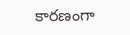కారణంగా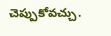చెప్పుకోవచ్చు.